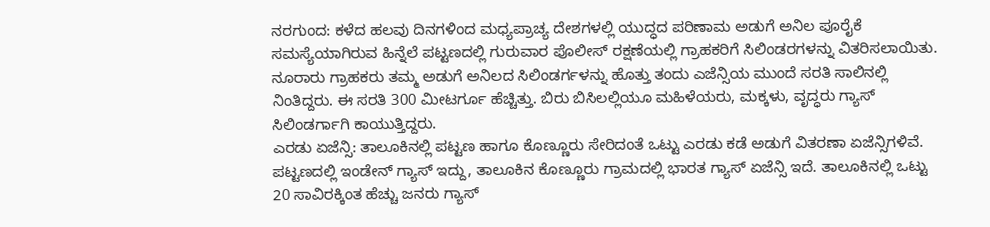ನರಗುಂದ: ಕಳೆದ ಹಲವು ದಿನಗಳಿಂದ ಮಧ್ಯಪ್ರಾಚ್ಯ ದೇಶಗಳಲ್ಲಿ ಯುದ್ಧದ ಪರಿಣಾಮ ಅಡುಗೆ ಅನಿಲ ಪೂರೈಕೆ ಸಮಸ್ಯೆಯಾಗಿರುವ ಹಿನ್ನೆಲೆ ಪಟ್ಟಣದಲ್ಲಿ ಗುರುವಾರ ಪೊಲೀಸ್ ರಕ್ಷಣೆಯಲ್ಲಿ ಗ್ರಾಹಕರಿಗೆ ಸಿಲಿಂಡರಗಳನ್ನು ವಿತರಿಸಲಾಯಿತು.
ನೂರಾರು ಗ್ರಾಹಕರು ತಮ್ಮ ಅಡುಗೆ ಅನಿಲದ ಸಿಲಿಂಡರ್ಗಳನ್ನು ಹೊತ್ತು ತಂದು ಎಜೆನ್ಸಿಯ ಮುಂದೆ ಸರತಿ ಸಾಲಿನಲ್ಲಿ ನಿಂತಿದ್ದರು. ಈ ಸರತಿ 300 ಮೀಟರ್ಗೂ ಹೆಚ್ಚಿತ್ತು. ಬಿರು ಬಿಸಿಲಲ್ಲಿಯೂ ಮಹಿಳೆಯರು, ಮಕ್ಕಳು, ವೃದ್ಧರು ಗ್ಯಾಸ್ ಸಿಲಿಂಡರ್ಗಾಗಿ ಕಾಯುತ್ತಿದ್ದರು.
ಎರಡು ಏಜೆನ್ಸಿ: ತಾಲೂಕಿನಲ್ಲಿ ಪಟ್ಟಣ ಹಾಗೂ ಕೊಣ್ಣೂರು ಸೇರಿದಂತೆ ಒಟ್ಟು ಎರಡು ಕಡೆ ಅಡುಗೆ ವಿತರಣಾ ಏಜೆನ್ಸಿಗಳಿವೆ. ಪಟ್ಟಣದಲ್ಲಿ ಇಂಡೇನ್ ಗ್ಯಾಸ್ ಇದ್ದು, ತಾಲೂಕಿನ ಕೊಣ್ಣೂರು ಗ್ರಾಮದಲ್ಲಿ ಭಾರತ ಗ್ಯಾಸ್ ಏಜೆನ್ಸಿ ಇದೆ. ತಾಲೂಕಿನಲ್ಲಿ ಒಟ್ಟು 20 ಸಾವಿರಕ್ಕಿಂತ ಹೆಚ್ಚು ಜನರು ಗ್ಯಾಸ್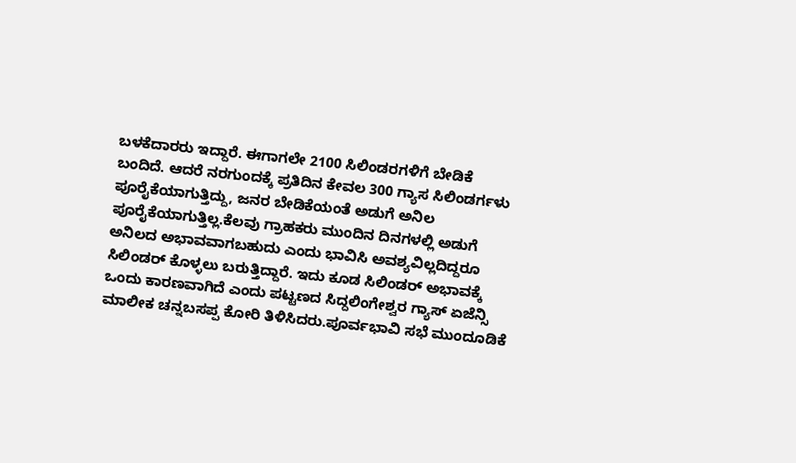ಬಳಕೆದಾರರು ಇದ್ದಾರೆ. ಈಗಾಗಲೇ 2100 ಸಿಲಿಂಡರಗಳಿಗೆ ಬೇಡಿಕೆ ಬಂದಿದೆ. ಆದರೆ ನರಗುಂದಕ್ಕೆ ಪ್ರತಿದಿನ ಕೇವಲ 300 ಗ್ಯಾಸ ಸಿಲಿಂಡರ್ಗಳು ಪೂರೈಕೆಯಾಗುತ್ತಿದ್ದು, ಜನರ ಬೇಡಿಕೆಯಂತೆ ಅಡುಗೆ ಅನಿಲ ಪೂರೈಕೆಯಾಗುತ್ತಿಲ್ಲ.ಕೆಲವು ಗ್ರಾಹಕರು ಮುಂದಿನ ದಿನಗಳಲ್ಲಿ ಅಡುಗೆ ಅನಿಲದ ಅಭಾವವಾಗಬಹುದು ಎಂದು ಭಾವಿಸಿ ಅವಶ್ಯವಿಲ್ಲದಿದ್ದರೂ ಸಿಲಿಂಡರ್ ಕೊಳ್ಳಲು ಬರುತ್ತಿದ್ದಾರೆ. ಇದು ಕೂಡ ಸಿಲಿಂಡರ್ ಅಭಾವಕ್ಕೆ ಒಂದು ಕಾರಣವಾಗಿದೆ ಎಂದು ಪಟ್ಟಣದ ಸಿದ್ದಲಿಂಗೇಶ್ವರ ಗ್ಯಾಸ್ ಏಜೆನ್ಸಿ ಮಾಲೀಕ ಚನ್ನಬಸಪ್ಪ ಕೋರಿ ತಿಳಿಸಿದರು.ಪೂರ್ವಭಾವಿ ಸಭೆ ಮುಂದೂಡಿಕೆ